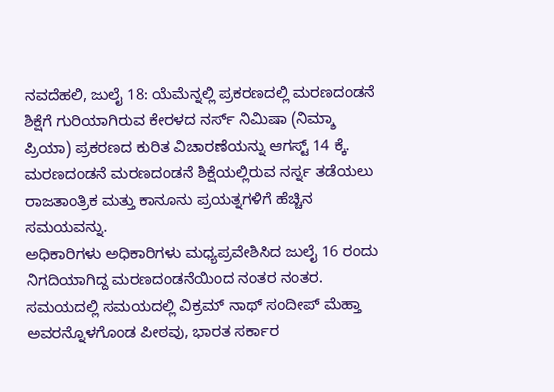ನವದೆಹಲಿ, ಜುಲೈ 18: ಯೆಮೆನ್ನಲ್ಲಿ ಪ್ರಕರಣದಲ್ಲಿ ಮರಣದಂಡನೆ ಶಿಕ್ಷೆಗೆ ಗುರಿಯಾಗಿರುವ ಕೇರಳದ ನರ್ಸ್ ನಿಮಿಷಾ (ನಿಮ್ಶಾ ಪ್ರಿಯಾ) ಪ್ರಕರಣದ ಕುರಿತ ವಿಚಾರಣೆಯನ್ನು ಆಗಸ್ಟ್ 14 ಕ್ಕೆ. ಮರಣದಂಡನೆ ಮರಣದಂಡನೆ ಶಿಕ್ಷೆಯಲ್ಲಿರುವ ನರ್ಸ್ನ ತಡೆಯಲು ರಾಜತಾಂತ್ರಿಕ ಮತ್ತು ಕಾನೂನು ಪ್ರಯತ್ನಗಳಿಗೆ ಹೆಚ್ಚಿನ ಸಮಯವನ್ನು.
ಅಧಿಕಾರಿಗಳು ಅಧಿಕಾರಿಗಳು ಮಧ್ಯಪ್ರವೇಶಿಸಿದ ಜುಲೈ 16 ರಂದು ನಿಗದಿಯಾಗಿದ್ದ ಮರಣದಂಡನೆಯಿಂದ ನಂತರ ನಂತರ. ಸಮಯದಲ್ಲಿ ಸಮಯದಲ್ಲಿ ವಿಕ್ರಮ್ ನಾಥ್ ಸಂದೀಪ್ ಮೆಹ್ತಾ ಅವರನ್ನೊಳಗೊಂಡ ಪೀಠವು, ಭಾರತ ಸರ್ಕಾರ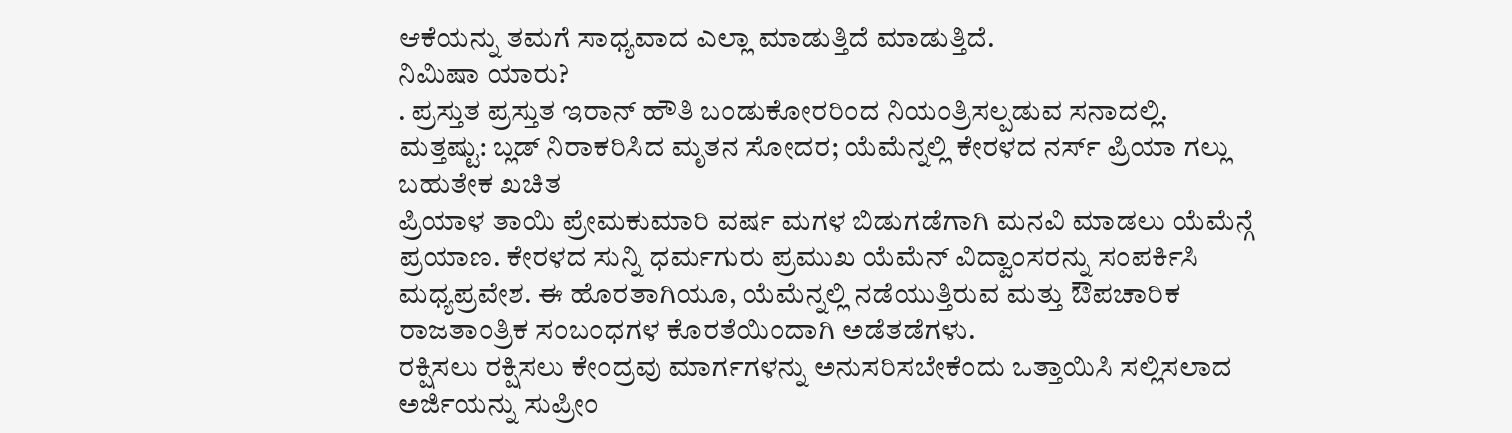ಆಕೆಯನ್ನು ತಮಗೆ ಸಾಧ್ಯವಾದ ಎಲ್ಲಾ ಮಾಡುತ್ತಿದೆ ಮಾಡುತ್ತಿದೆ.
ನಿಮಿಷಾ ಯಾರು?
. ಪ್ರಸ್ತುತ ಪ್ರಸ್ತುತ ಇರಾನ್ ಹೌತಿ ಬಂಡುಕೋರರಿಂದ ನಿಯಂತ್ರಿಸಲ್ಪಡುವ ಸನಾದಲ್ಲಿ.
ಮತ್ತಷ್ಟು: ಬ್ಲಡ್ ನಿರಾಕರಿಸಿದ ಮೃತನ ಸೋದರ; ಯೆಮೆನ್ನಲ್ಲಿ ಕೇರಳದ ನರ್ಸ್ ಪ್ರಿಯಾ ಗಲ್ಲು ಬಹುತೇಕ ಖಚಿತ
ಪ್ರಿಯಾಳ ತಾಯಿ ಪ್ರೇಮಕುಮಾರಿ ವರ್ಷ ಮಗಳ ಬಿಡುಗಡೆಗಾಗಿ ಮನವಿ ಮಾಡಲು ಯೆಮೆನ್ಗೆ ಪ್ರಯಾಣ. ಕೇರಳದ ಸುನ್ನಿ ಧರ್ಮಗುರು ಪ್ರಮುಖ ಯೆಮೆನ್ ವಿದ್ವಾಂಸರನ್ನು ಸಂಪರ್ಕಿಸಿ ಮಧ್ಯಪ್ರವೇಶ. ಈ ಹೊರತಾಗಿಯೂ, ಯೆಮೆನ್ನಲ್ಲಿ ನಡೆಯುತ್ತಿರುವ ಮತ್ತು ಔಪಚಾರಿಕ ರಾಜತಾಂತ್ರಿಕ ಸಂಬಂಧಗಳ ಕೊರತೆಯಿಂದಾಗಿ ಅಡೆತಡೆಗಳು.
ರಕ್ಷಿಸಲು ರಕ್ಷಿಸಲು ಕೇಂದ್ರವು ಮಾರ್ಗಗಳನ್ನು ಅನುಸರಿಸಬೇಕೆಂದು ಒತ್ತಾಯಿಸಿ ಸಲ್ಲಿಸಲಾದ ಅರ್ಜಿಯನ್ನು ಸುಪ್ರೀಂ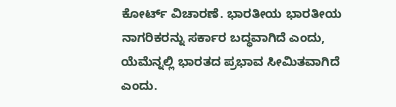ಕೋರ್ಟ್ ವಿಚಾರಣೆ. ಭಾರತೀಯ ಭಾರತೀಯ ನಾಗರಿಕರನ್ನು ಸರ್ಕಾರ ಬದ್ಧವಾಗಿದೆ ಎಂದು, ಯೆಮೆನ್ನಲ್ಲಿ ಭಾರತದ ಪ್ರಭಾವ ಸೀಮಿತವಾಗಿದೆ ಎಂದು.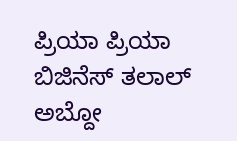ಪ್ರಿಯಾ ಪ್ರಿಯಾ ಬಿಜಿನೆಸ್ ತಲಾಲ್ ಅಬ್ದೋ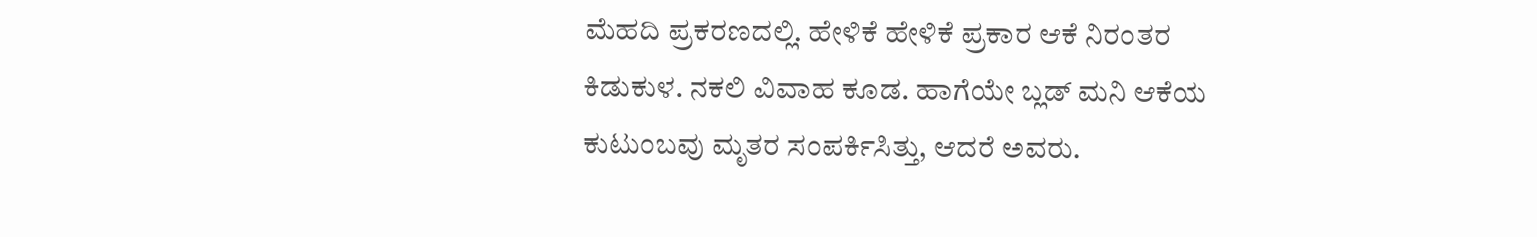ಮೆಹದಿ ಪ್ರಕರಣದಲ್ಲಿ. ಹೇಳಿಕೆ ಹೇಳಿಕೆ ಪ್ರಕಾರ ಆಕೆ ನಿರಂತರ ಕಿಡುಕುಳ. ನಕಲಿ ವಿವಾಹ ಕೂಡ. ಹಾಗೆಯೇ ಬ್ಲಡ್ ಮನಿ ಆಕೆಯ ಕುಟುಂಬವು ಮೃತರ ಸಂಪರ್ಕಿಸಿತ್ತು, ಆದರೆ ಅವರು.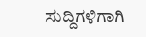ಸುದ್ದಿಗಳಿಗಾಗಿ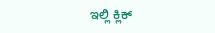ಇಲ್ಲಿ ಕ್ಲಿಕ್